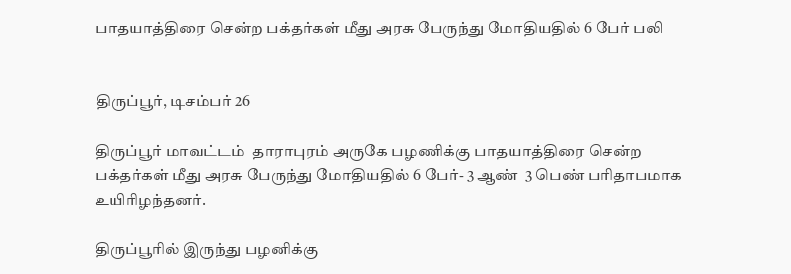பாதயாத்திரை சென்ற பக்தர்கள் மீது அரசு பேருந்து மோதியதில் 6 பேர் பலி


திருப்பூர், டிசம்பர் 26

திருப்பூர் மாவட்டம்  தாராபுரம் அருகே பழணிக்கு பாதயாத்திரை சென்ற பக்தர்கள் மீது அரசு பேருந்து மோதியதில் 6 பேர்- 3 ஆண்  3 பெண் பரிதாபமாக  உயிரிழந்தனர்.

திருப்பூரில் இருந்து பழனிக்கு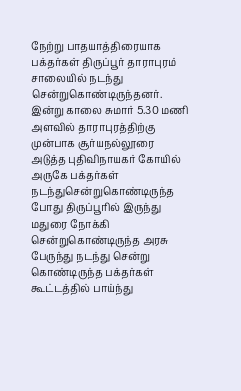நேற்று பாதயாத்திரையாக பக்தர்கள் திருப்பூர் தாராபுரம் சாலையில் நடந்து சென்றுகொண்டிருந்தனர். இன்று காலை சுமார் 5.30 மணி அளவில் தாராபுரத்திற்கு முன்பாக சூர்யநல்லூரை அடுத்த புதிவிநாயகர் கோயில் அருகே பக்தர்கள் நடந்துசென்றுகொண்டிருந்த போது திருப்பூரில் இருந்து மதுரை நோக்கி சென்றுகொண்டிருந்த அரசு பேருந்து நடந்து சென்று கொண்டிருந்த பக்தர்கள் கூட்டத்தில் பாய்ந்து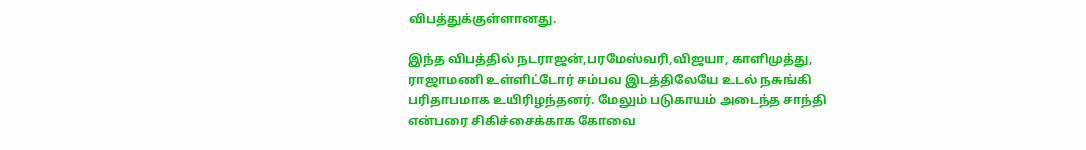விபத்துக்குள்ளானது.

இந்த விபத்தில் நடராஜன்,பரமேஸ்வரி,விஜயா, காளிமுத்து,  ராஜாமணி உள்ளிட்டோர் சம்பவ இடத்திலேயே உடல் நசுங்கி பரிதாபமாக உயிரிழந்தனர். மேலும் படுகாயம் அடைந்த சாந்தி என்பரை சிகிச்சைக்காக கோவை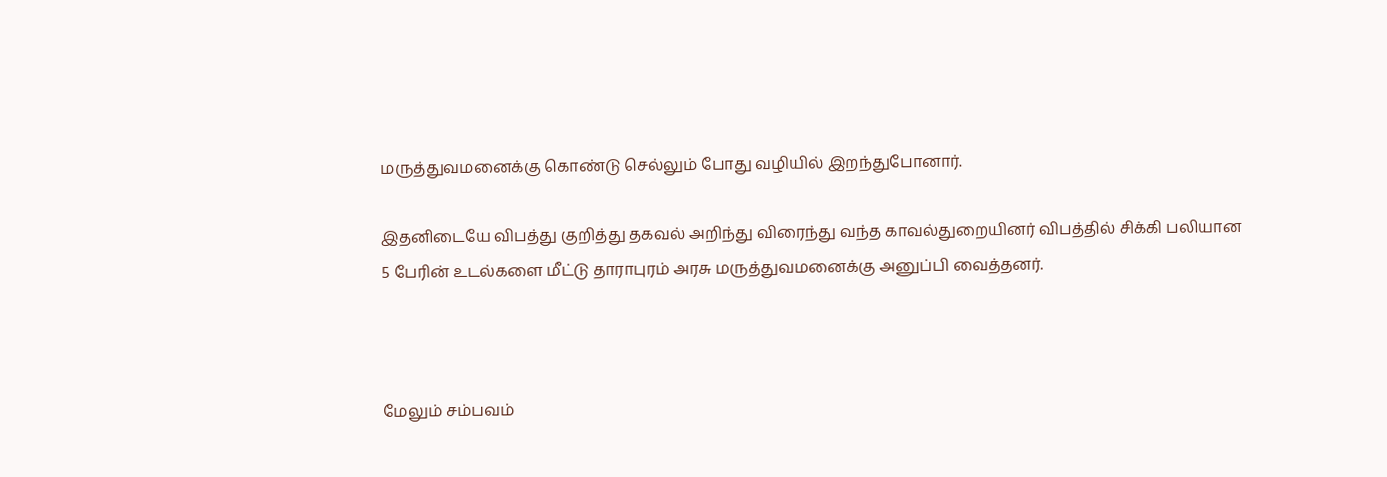மருத்துவமனைக்கு கொண்டு செல்லும் போது வழியில் இறந்துபோனார்.

இதனிடையே விபத்து குறித்து தகவல் அறிந்து விரைந்து வந்த காவல்துறையினர் விபத்தில் சிக்கி பலியான 5 பேரின் உடல்களை மீட்டு தாராபுரம் அரசு மருத்துவமனைக்கு அனுப்பி வைத்தனர்.



மேலும் சம்பவம்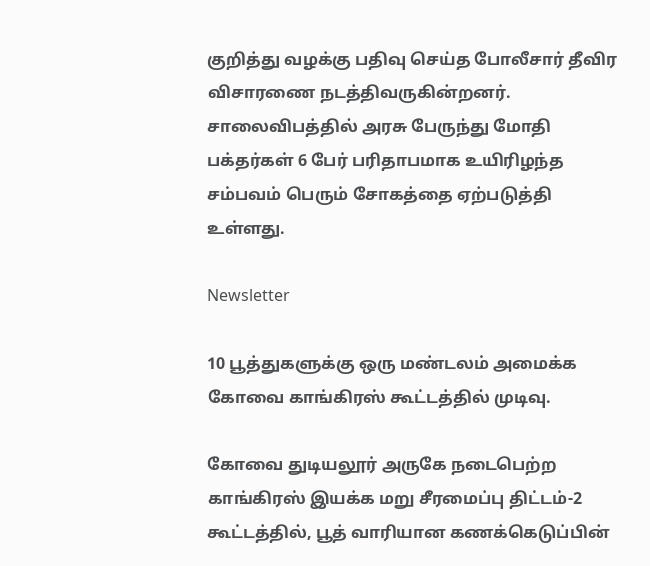குறித்து வழக்கு பதிவு செய்த போலீசார் தீவிர விசாரணை நடத்திவருகின்றனர். சாலைவிபத்தில் அரசு பேருந்து மோதி பக்தர்கள் 6 பேர் பரிதாபமாக உயிரிழந்த சம்பவம் பெரும் சோகத்தை ஏற்படுத்தி உள்ளது.

Newsletter

10 பூத்துகளுக்கு ஒரு மண்டலம் அமைக்க கோவை காங்கிரஸ் கூட்டத்தில் முடிவு.

கோவை துடியலூர் அருகே நடைபெற்ற காங்கிரஸ் இயக்க மறு சீரமைப்பு திட்டம்-2 கூட்டத்தில், பூத் வாரியான கணக்கெடுப்பின்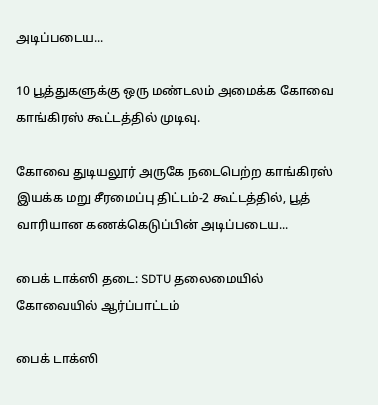அடிப்படைய...

10 பூத்துகளுக்கு ஒரு மண்டலம் அமைக்க கோவை காங்கிரஸ் கூட்டத்தில் முடிவு.

கோவை துடியலூர் அருகே நடைபெற்ற காங்கிரஸ் இயக்க மறு சீரமைப்பு திட்டம்-2 கூட்டத்தில், பூத் வாரியான கணக்கெடுப்பின் அடிப்படைய...

பைக் டாக்ஸி தடை: SDTU தலைமையில் கோவையில் ஆர்ப்பாட்டம்

பைக் டாக்ஸி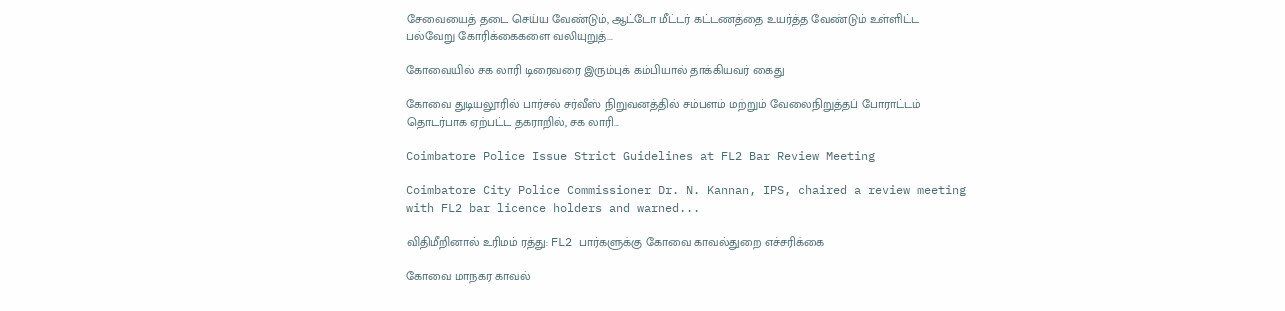சேவையைத் தடை செய்ய வேண்டும், ஆட்டோ மீட்டர் கட்டணத்தை உயர்த்த வேண்டும் உள்ளிட்ட பல்வேறு கோரிக்கைகளை வலியுறுத்...

கோவையில் சக லாரி டிரைவரை இரும்புக் கம்பியால் தாக்கியவர் கைது

கோவை துடியலூரில் பார்சல் சர்வீஸ் நிறுவனத்தில் சம்பளம் மற்றும் வேலைநிறுத்தப் போராட்டம் தொடர்பாக ஏற்பட்ட தகராறில், சக லாரி...

Coimbatore Police Issue Strict Guidelines at FL2 Bar Review Meeting

Coimbatore City Police Commissioner Dr. N. Kannan, IPS, chaired a review meeting with FL2 bar licence holders and warned...

விதிமீறினால் உரிமம் ரத்து: FL2 பார்களுக்கு கோவை காவல்துறை எச்சரிக்கை

கோவை மாநகர காவல்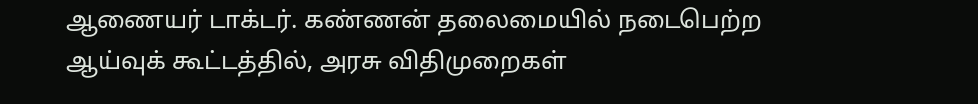ஆணையர் டாக்டர். கண்ணன் தலைமையில் நடைபெற்ற ஆய்வுக் கூட்டத்தில், அரசு விதிமுறைகள்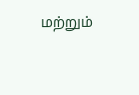மற்றும்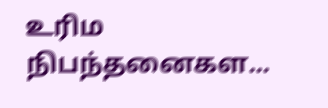உரிம நிபந்தனைகள...